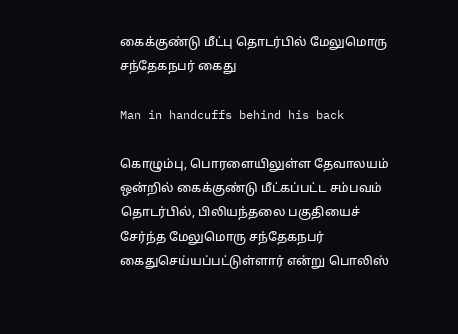கைக்குண்டு மீட்பு தொடர்பில் மேலுமொரு சந்தேகநபர் கைது

Man in handcuffs behind his back

கொழும்பு, பொரளையிலுள்ள தேவாலயம் ஒன்றில் கைக்குண்டு மீட்கப்பட்ட சம்பவம் தொடர்பில், பிலியந்தலை பகுதியைச் சேர்ந்த மேலுமொரு சந்தேகநபர் கைதுசெய்யப்பட்டுள்ளார் என்று பொலிஸ்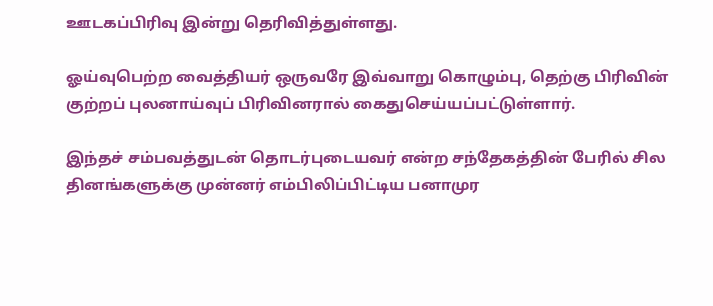ஊடகப்பிரிவு இன்று தெரிவித்துள்ளது.

ஓய்வுபெற்ற வைத்தியர் ஒருவரே இவ்வாறு கொழும்பு, தெற்கு பிரிவின் குற்றப் புலனாய்வுப் பிரிவினரால் கைதுசெய்யப்பட்டுள்ளார்.

இந்தச் சம்பவத்துடன் தொடர்புடையவர் என்ற சந்தேகத்தின் பேரில் சில தினங்களுக்கு முன்னர் எம்பிலிப்பிட்டிய பனாமுர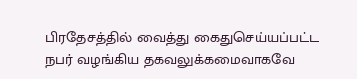பிரதேசத்தில் வைத்து கைதுசெய்யப்பட்ட நபர் வழங்கிய தகவலுக்கமைவாகவே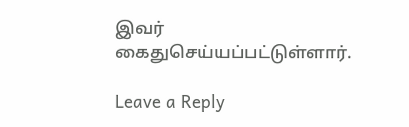இவர் கைதுசெய்யப்பட்டுள்ளார்.

Leave a Reply